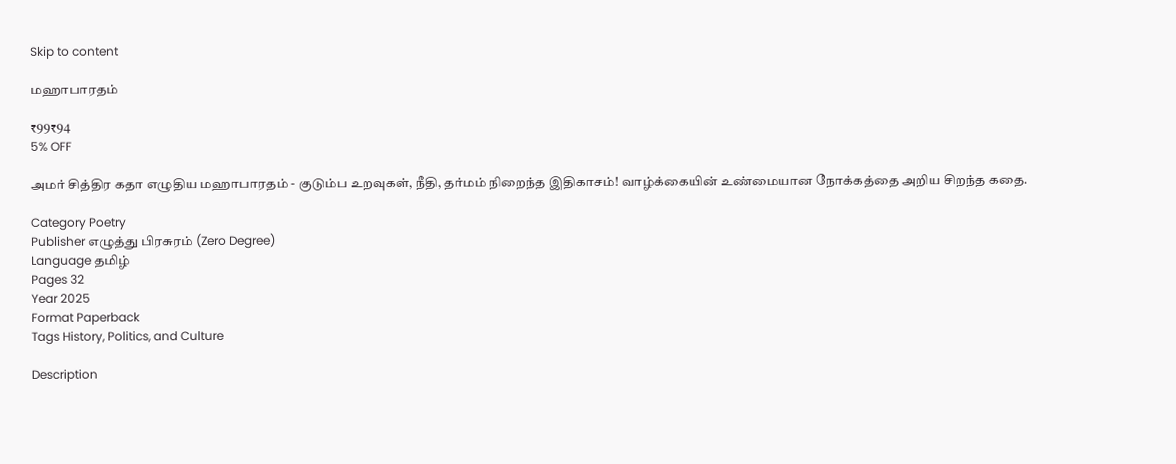Skip to content

மஹாபாரதம்

₹99₹94
5% OFF

அமர் சித்திர கதா எழுதிய மஹாபாரதம் - குடும்ப உறவுகள், நீதி, தர்மம் நிறைந்த இதிகாசம்! வாழ்க்கையின் உண்மையான நோக்கத்தை அறிய சிறந்த கதை.

Category Poetry
Publisher எழுத்து பிரசுரம் (Zero Degree)
Language தமிழ்
Pages 32
Year 2025
Format Paperback
Tags History, Politics, and Culture

Description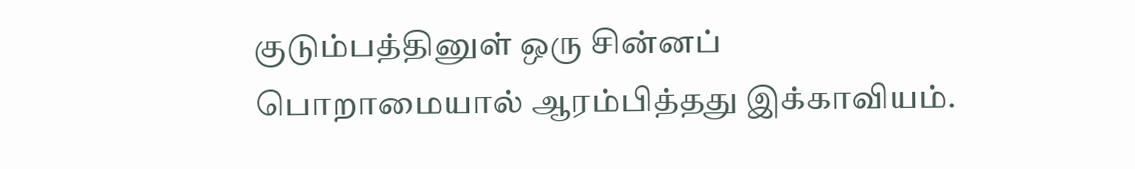குடும்பத்தினுள் ஒரு சின்னப் பொறாமையால் ஆரம்பித்தது இக்காவியம்.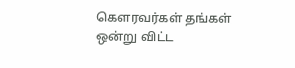கௌரவர்கள் தங்கள் ஒன்று விட்ட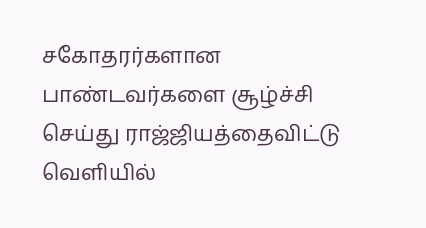சகோதரர்களான பாண்டவர்களை சூழ்ச்சி செய்து ராஜ்ஜியத்தைவிட்டு வெளியில்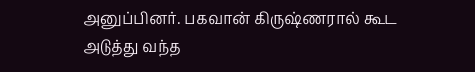அனுப்பினர். பகவான் கிருஷ்ணரால் கூட அடுத்து வந்த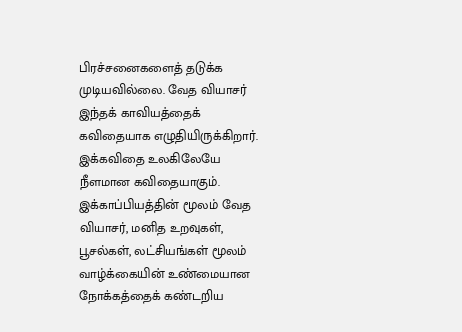பிரச்சனைகளைத் தடுக்க முடியவில்லை. வேத வியாசர் இந்தக் காவியத்தைக் கவிதையாக எழுதியிருக்கிறார். இக்கவிதை உலகிலேயே நீளமான கவிதையாகும். இக்காப்பியத்தின் மூலம் வேத வியாசர், மனித உறவுகள், பூசல்கள், லட்சியங்கள் மூலம் வாழ்க்கையின் உண்மையான நோக்கத்தைக் கண்டறிய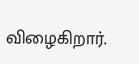விழைகிறார்.